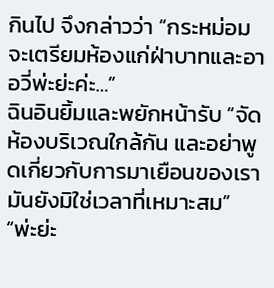กินไป จึงกล่าวว่า “กระหม่อมจะเตรียมห้องแก่ฝ่าบาทและอาอวี่พ่ะย่ะค่ะ…”
ฉินอินยิ้มและพยักหน้ารับ “จัดห้องบริเวณใกล้กัน และอย่าพูดเกี่ยวกับการมาเยือนของเรา มันยังมิใช่เวลาที่เหมาะสม”
“พ่ะย่ะ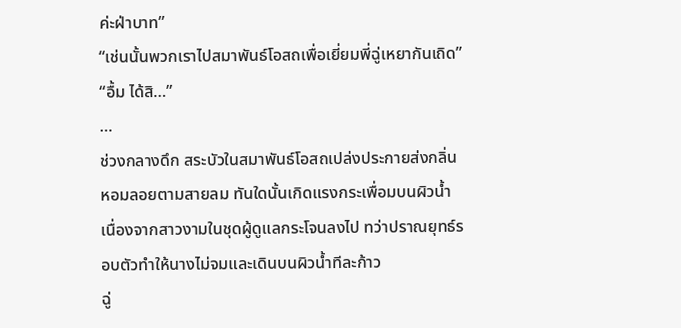ค่ะฝ่าบาท”
“เช่นนั้นพวกเราไปสมาพันธ์โอสถเพื่อเยี่ยมพี่ฉู่เหยากันเถิด”
“อื้ม ได้สิ…”
…
ช่วงกลางดึก สระบัวในสมาพันธ์โอสถเปล่งประกายส่งกลิ่นหอมลอยตามสายลม ทันใดนั้นเกิดแรงกระเพื่อมบนผิวน้ำ เนื่องจากสาวงามในชุดผู้ดูแลกระโจนลงไป ทว่าปราณยุทธ์รอบตัวทำให้นางไม่จมและเดินบนผิวน้ำทีละก้าว
ฉู่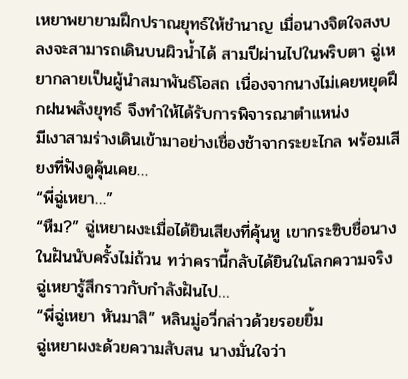เหยาพยายามฝึกปราณยุทธ์ให้ชำนาญ เมื่อนางจิตใจสงบลงจะสามารถเดินบนผิวน้ำได้ สามปีผ่านไปในพริบตา ฉู่เหยากลายเป็นผู้นำสมาพันธ์โอสถ เนื่องจากนางไม่เคยหยุดฝึกฝนพลังยุทธ์ จึงทำให้ได้รับการพิจารณาตำแหน่ง
มีเงาสามร่างเดินเข้ามาอย่างเชื่องช้าจากระยะไกล พร้อมเสียงที่ฟังดูคุ้นเคย…
“พี่ฉู่เหยา…”
“หืม?” ฉู่เหยาผงะเมื่อได้ยินเสียงที่คุ้นหู เขากระซิบชื่อนางในฝันนับครั้งไม่ถ้วน ทว่าครานี้กลับได้ยินในโลกความจริง ฉู่เหยารู้สึกราวกับกำลังฝันไป…
“พี่ฉู่เหยา หันมาสิ” หลินมู่อวี่กล่าวด้วยรอยยิ้ม
ฉู่เหยาผงะด้วยความสับสน นางมั่นใจว่า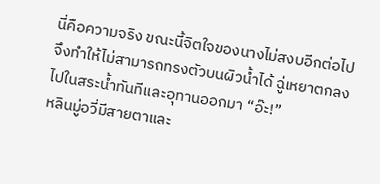นี่คือความจริง ขณะนี้จิตใจของนางไม่สงบอีกต่อไป จึงทำให้ไม่สามารถทรงตัวบนผิวน้ำได้ ฉู่เหยาตกลงไปในสระน้ำทันทีและอุทานออกมา “อ๊ะ!”
หลินมู่อวี่มีสายตาและ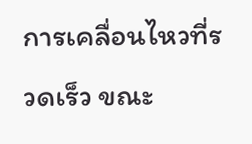การเคลื่อนไหวที่รวดเร็ว ขณะ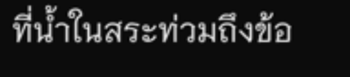ที่น้ำในสระท่วมถึงข้อ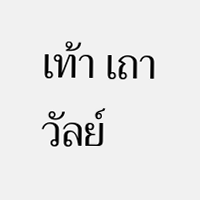เท้า เถาวัลย์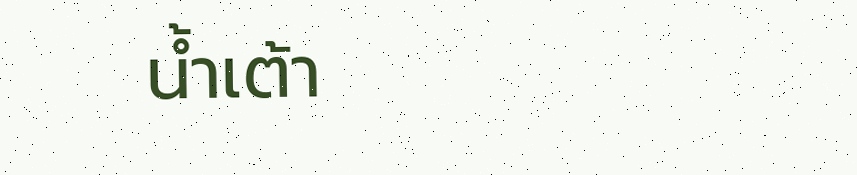น้ำเต้า